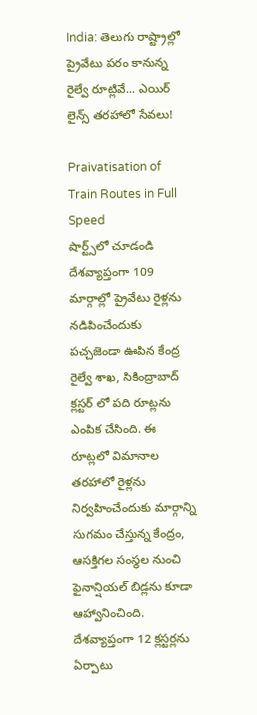India: తెలుగు రాష్ట్రాల్లో ప్రైవేటు పరం కానున్న రైల్వే రూట్లివే... ఎయిర్ లైన్స్ తరహాలో సేవలు!

Praivatisation of Train Routes in Full Speed
షార్ట్స్‌లో చూడండి
దేశవ్యాప్తంగా 109 మార్గాల్లో ప్రైవేటు రైళ్లను నడిపించేందుకు పచ్చజెండా ఊపిన కేంద్ర రైల్వే శాఖ, సికింద్రాబాద్ క్లస్టర్ లో పది రూట్లను ఎంపిక చేసింది. ఈ రూట్లలో విమానాల తరహాలో రైళ్లను నిర్వహించేందుకు మార్గాన్ని సుగమం చేస్తున్న కేంద్రం, ఆసక్తిగల సంస్థల నుంచి ఫైనాన్షియల్ బిడ్లను కూడా ఆహ్వానించింది. దేశవ్యాప్తంగా 12 క్లస్టర్లను ఏర్పాటు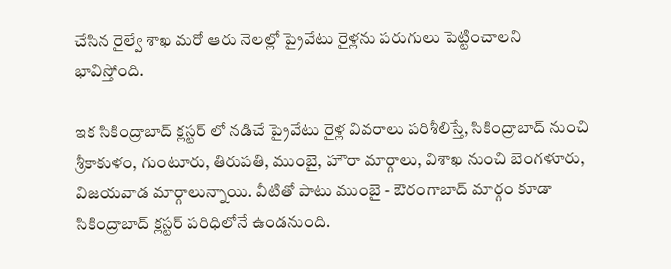చేసిన రైల్వే శాఖ మరో ఆరు నెలల్లో ప్రైవేటు రైళ్లను పరుగులు పెట్టించాలని భావిస్తోంది.

ఇక సికింద్రాబాద్ క్లస్టర్ లో నడిచే ప్రైవేటు రైళ్ల వివరాలు పరిశీలిస్తే, సికింద్రాబాద్ నుంచి శ్రీకాకుళం, గుంటూరు, తిరుపతి, ముంబై, హౌరా మార్గాలు, విశాఖ నుంచి బెంగళూరు, విజయవాడ మార్గాలున్నాయి. వీటితో పాటు ముంబై - ఔరంగాబాద్ మార్గం కూడా సికింద్రాబాద్ క్లస్టర్ పరిధిలోనే ఉండనుంది.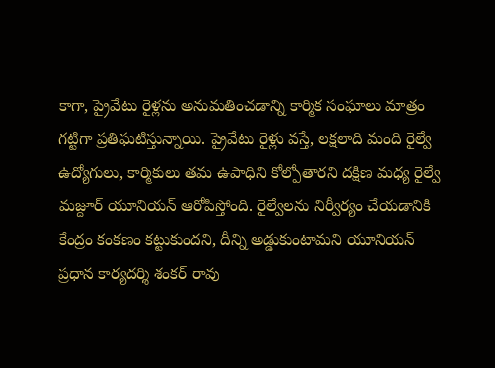కాగా, ప్రైవేటు రైళ్లను అనుమతించడాన్ని కార్మిక సంఘాలు మాత్రం గట్టిగా ప్రతిఘటిస్తున్నాయి. ప్రైవేటు రైళ్లు వస్తే, లక్షలాది మంది రైల్వే ఉద్యోగులు, కార్మికులు తమ ఉపాధిని కోల్పోతారని దక్షిణ మధ్య రైల్వే మజ్దూర్ యూనియన్ ఆరోపిస్తోంది. రైల్వేలను నిర్వీర్యం చేయడానికి కేంద్రం కంకణం కట్టుకుందని, దీన్ని అడ్డుకుంటామని యూనియన్ ప్రధాన కార్యదర్శి శంకర్ రావు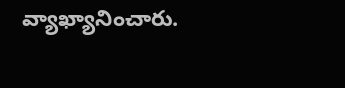వ్యాఖ్యానించారు.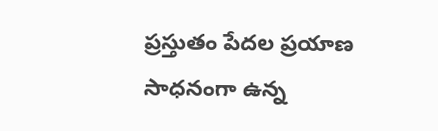ప్రస్తుతం పేదల ప్రయాణ సాధనంగా ఉన్న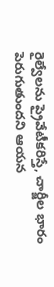రైల్వేలను ప్రైవేటీకరిస్తే, చార్జీల భారం పెరుగుతుందని ఆయన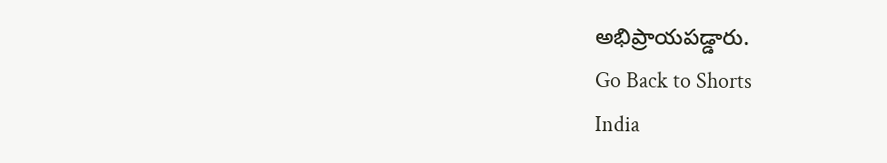అభిప్రాయపడ్డారు.
Go Back to Shorts
India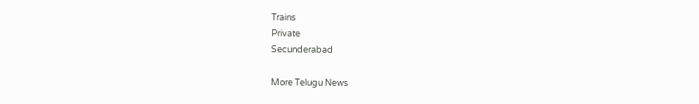Trains
Private
Secunderabad

More Telugu News